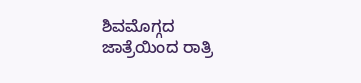ಶಿವಮೊಗ್ಗದ ಜಾತ್ರೆಯಿಂದ ರಾತ್ರಿ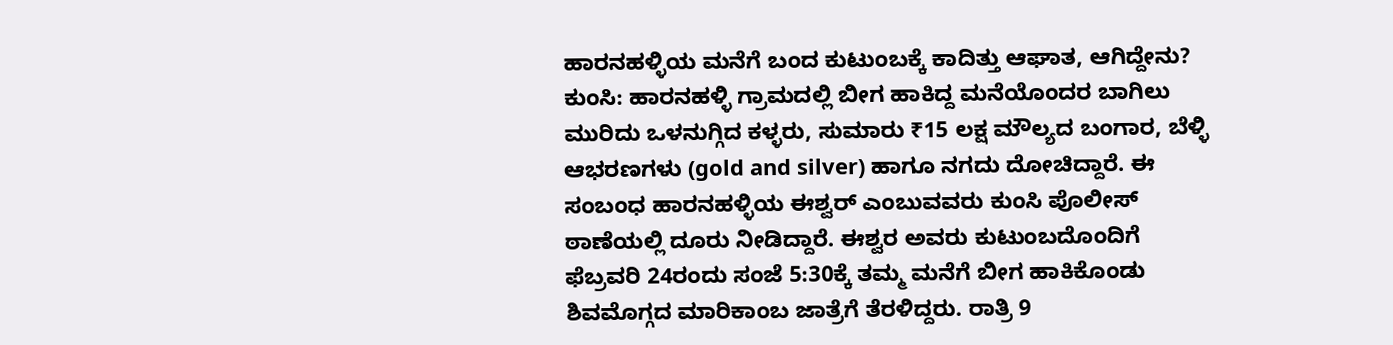ಹಾರನಹಳ್ಳಿಯ ಮನೆಗೆ ಬಂದ ಕುಟುಂಬಕ್ಕೆ ಕಾದಿತ್ತು ಆಘಾತ, ಆಗಿದ್ದೇನು?
ಕುಂಸಿ: ಹಾರನಹಳ್ಳಿ ಗ್ರಾಮದಲ್ಲಿ ಬೀಗ ಹಾಕಿದ್ದ ಮನೆಯೊಂದರ ಬಾಗಿಲು ಮುರಿದು ಒಳನುಗ್ಗಿದ ಕಳ್ಳರು, ಸುಮಾರು ₹15 ಲಕ್ಷ ಮೌಲ್ಯದ ಬಂಗಾರ, ಬೆಳ್ಳಿ ಆಭರಣಗಳು (gold and silver) ಹಾಗೂ ನಗದು ದೋಚಿದ್ದಾರೆ. ಈ ಸಂಬಂಧ ಹಾರನಹಳ್ಳಿಯ ಈಶ್ವರ್ ಎಂಬುವವರು ಕುಂಸಿ ಪೊಲೀಸ್ ಠಾಣೆಯಲ್ಲಿ ದೂರು ನೀಡಿದ್ದಾರೆ. ಈಶ್ವರ ಅವರು ಕುಟುಂಬದೊಂದಿಗೆ ಫೆಬ್ರವರಿ 24ರಂದು ಸಂಜೆ 5:30ಕ್ಕೆ ತಮ್ಮ ಮನೆಗೆ ಬೀಗ ಹಾಕಿಕೊಂಡು ಶಿವಮೊಗ್ಗದ ಮಾರಿಕಾಂಬ ಜಾತ್ರೆಗೆ ತೆರಳಿದ್ದರು. ರಾತ್ರಿ 9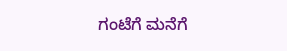ಗಂಟೆಗೆ ಮನೆಗೆ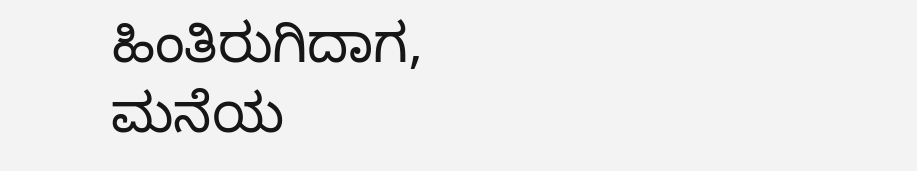ಹಿಂತಿರುಗಿದಾಗ, ಮನೆಯ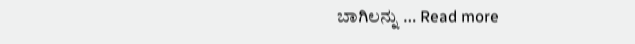ಬಾಗಿಲನ್ನು … Read more